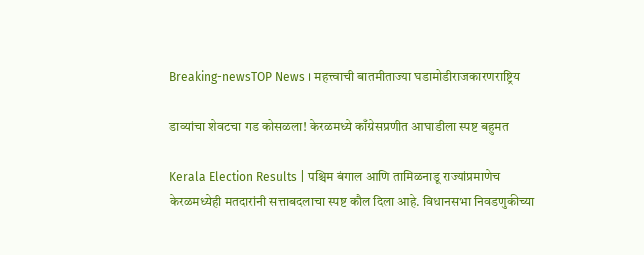Breaking-newsTOP News । महत्त्वाची बातमीताज्या घडामोडीराजकारणराष्ट्रिय

डाव्यांचा शेवटचा गड कोसळला! केरळमध्ये काँग्रेसप्रणीत आघाडीला स्पष्ट बहुमत

Kerala Election Results | पश्चिम बंगाल आणि तामिळनाडू राज्यांप्रमाणेच केरळमध्येही मतदारांनी सत्ताबदलाचा स्पष्ट कौल दिला आहे. विधानसभा निवडणुकीच्या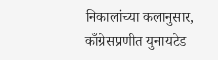निकालांच्या कलानुसार, काँग्रेसप्रणीत युनायटेड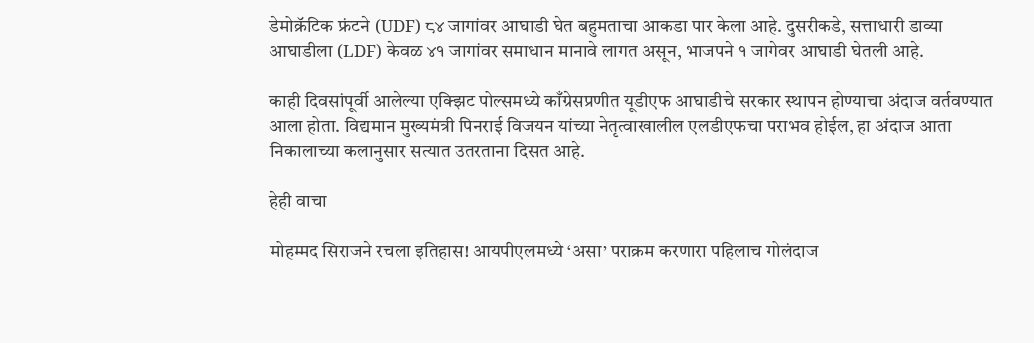डेमोक्रॅटिक फ्रंटने (UDF) ८४ जागांवर आघाडी घेत बहुमताचा आकडा पार केला आहे. दुसरीकडे, सत्ताधारी डाव्या आघाडीला (LDF) केवळ ४१ जागांवर समाधान मानावे लागत असून, भाजपने १ जागेवर आघाडी घेतली आहे.

काही दिवसांपूर्वी आलेल्या एक्झिट पोल्समध्ये काँग्रेसप्रणीत यूडीएफ आघाडीचे सरकार स्थापन होण्याचा अंदाज वर्तवण्यात आला होता. विद्यमान मुख्यमंत्री पिनराई विजयन यांच्या नेतृत्वाखालील एलडीएफचा पराभव होईल, हा अंदाज आता निकालाच्या कलानुसार सत्यात उतरताना दिसत आहे.

हेही वाचा

मोहम्मद सिराजने रचला इतिहास! आयपीएलमध्ये ‘असा’ पराक्रम करणारा पहिलाच गोलंदाज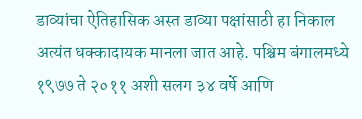डाव्यांचा ऐतिहासिक अस्त डाव्या पक्षांसाठी हा निकाल अत्यंत धक्कादायक मानला जात आहे. पश्चिम बंगालमध्ये १९७७ ते २०११ अशी सलग ३४ वर्षे आणि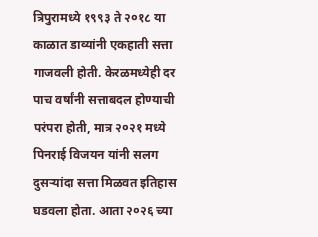त्रिपुरामध्ये १९९३ ते २०१८ या काळात डाव्यांनी एकहाती सत्ता गाजवली होती. केरळमध्येही दर पाच वर्षांनी सत्ताबदल होण्याची परंपरा होती, मात्र २०२१ मध्ये पिनराई विजयन यांनी सलग दुसऱ्यांदा सत्ता मिळवत इतिहास घडवला होता. आता २०२६ च्या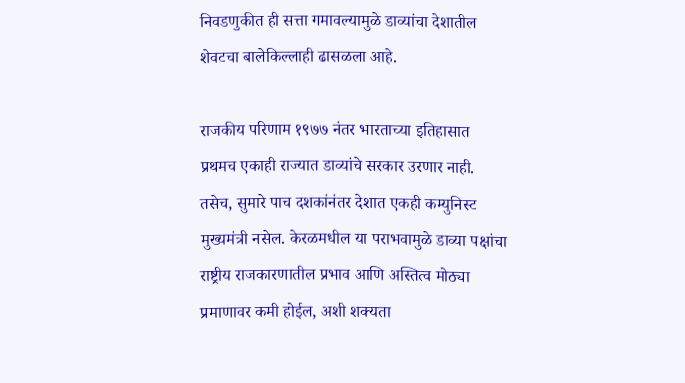निवडणुकीत ही सत्ता गमावल्यामुळे डाव्यांचा देशातील शेवटचा बालेकिल्लाही ढासळला आहे.

राजकीय परिणाम १९७७ नंतर भारताच्या इतिहासात प्रथमच एकाही राज्यात डाव्यांचे सरकार उरणार नाही. तसेच, सुमारे पाच दशकांनंतर देशात एकही कम्युनिस्ट मुख्यमंत्री नसेल. केरळमधील या पराभवामुळे डाव्या पक्षांचा राष्ट्रीय राजकारणातील प्रभाव आणि अस्तित्व मोठ्या प्रमाणावर कमी होईल, अशी शक्यता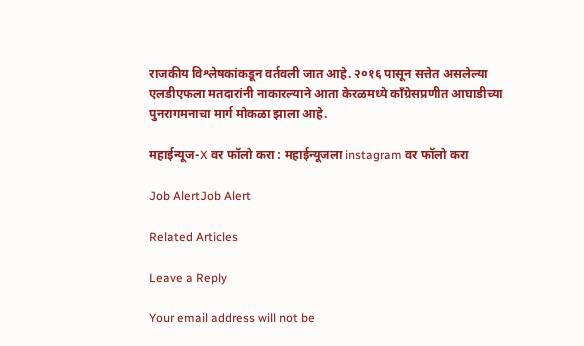राजकीय विश्लेषकांकडून वर्तवली जात आहे. २०१६ पासून सत्तेत असलेल्या एलडीएफला मतदारांनी नाकारल्याने आता केरळमध्ये काँग्रेसप्रणीत आघाडीच्या पुनरागमनाचा मार्ग मोकळा झाला आहे.

महाईन्यूज-X वर फॉलो करा : महाईन्यूजला instagram वर फॉलो करा

Job AlertJob Alert

Related Articles

Leave a Reply

Your email address will not be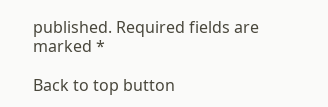published. Required fields are marked *

Back to top button